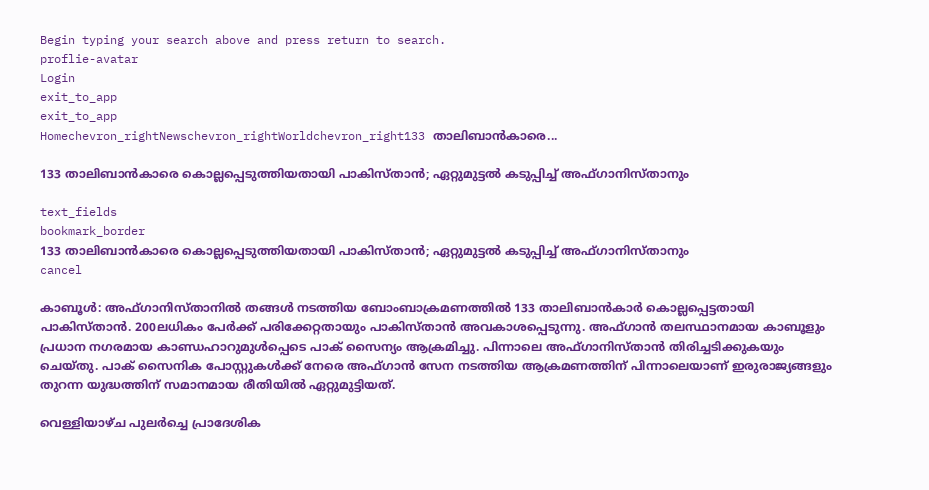Begin typing your search above and press return to search.
proflie-avatar
Login
exit_to_app
exit_to_app
Homechevron_rightNewschevron_rightWorldchevron_right133 താലിബാൻകാരെ...

133 താലിബാൻകാരെ കൊല്ലപ്പെടുത്തിയതായി പാകിസ്താൻ; ഏറ്റുമുട്ടൽ കടുപ്പിച്ച് അഫ്ഗാനിസ്താനും

text_fields
bookmark_border
133 താലിബാൻകാരെ കൊല്ലപ്പെടുത്തിയതായി പാകിസ്താൻ; ഏറ്റുമുട്ടൽ കടുപ്പിച്ച് അഫ്ഗാനിസ്താനും
cancel

കാബൂൾ: അഫ്ഗാനിസ്താനിൽ തങ്ങൾ നടത്തിയ ബോംബാക്രമണത്തിൽ 133 താലിബാൻകാർ കൊല്ലപ്പെട്ടതായി പാകിസ്താൻ. 200ലധികം പേർക്ക് പരിക്കേറ്റതായും പാകിസ്താൻ അവകാശപ്പെടുന്നു. അഫ്ഗാൻ തലസ്ഥാനമായ കാബൂളും പ്രധാന നഗരമായ കാണ്ഡഹാറുമുൾപ്പെടെ പാക് സൈന്യം ആക്രമിച്ചു. പിന്നാലെ അഫ്ഗാനിസ്താന്‍ തിരിച്ചടിക്കുകയും ചെയ്തു. പാക് സൈനിക പോസ്റ്റുകൾക്ക് നേരെ അഫ്ഗാൻ സേന നടത്തിയ ആക്രമണത്തിന് പിന്നാലെയാണ് ഇരുരാജ്യങ്ങളും തുറന്ന യുദ്ധത്തിന് സമാനമായ രീതിയിൽ ഏറ്റുമുട്ടിയത്.

വെള്ളിയാഴ്ച പുലർച്ചെ പ്രാദേശിക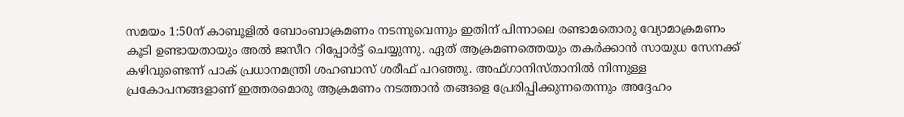സമയം 1:50ന് കാബൂളില്‍ ബോംബാക്രമണം നടന്നുവെന്നും ഇതിന് പിന്നാലെ രണ്ടാമതൊരു വ്യോമാക്രമണം കൂടി ഉണ്ടായതായും അൽ ജസീറ റിപ്പോർട്ട് ചെയ്യുന്നു. ഏത് ആക്രമണത്തെയും തകർക്കാൻ സായുധ സേനക്ക് കഴിവുണ്ടെന്ന് പാക് പ്രധാനമന്ത്രി ശഹബാസ് ശരീഫ് പറഞ്ഞു. അഫ്ഗാനിസ്താനില്‍ നിന്നുള്ള പ്രകോപനങ്ങളാണ് ഇത്തരമൊരു ആക്രമണം നടത്താൻ തങ്ങളെ പ്രേരിപ്പിക്കുന്നതെന്നും അദ്ദേഹം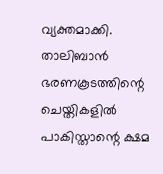വ്യക്തമാക്കി. താലിബാൻ ഭരണകൂടത്തിന്റെ ചെയ്തികളിൽ പാകിസ്താന്റെ ക്ഷമ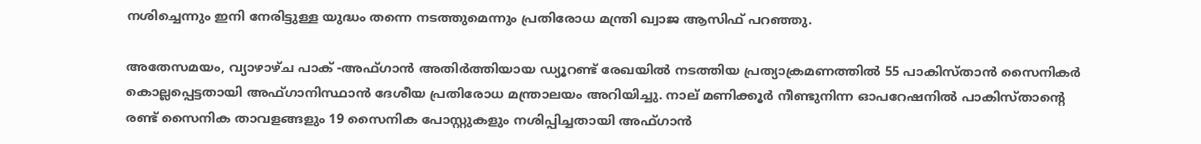നശിച്ചെന്നും ഇനി നേരിട്ടുള്ള യുദ്ധം തന്നെ നടത്തുമെന്നും പ്രതിരോധ മന്ത്രി ഖ്വാജ ആസിഫ് പറഞ്ഞു.

അതേസമയം, വ്യാഴാഴ്ച പാക് -അഫ്ഗാൻ അതിർത്തിയായ ഡ്യൂറണ്ട് രേഖയിൽ നടത്തിയ പ്രത്യാക്രമണത്തിൽ 55 പാകിസ്താൻ സൈനികർ കൊല്ലപ്പെട്ടതായി അഫ്ഗാനിസ്ഥാൻ ദേശീയ പ്രതിരോധ മന്ത്രാലയം അറിയിച്ചു. നാല് മണിക്കൂർ നീണ്ടുനിന്ന ഓപറേഷനിൽ പാകിസ്താന്റെ രണ്ട് സൈനിക താവളങ്ങളും 19 സൈനിക പോസ്റ്റുകളും നശിപ്പിച്ചതായി അഫ്ഗാൻ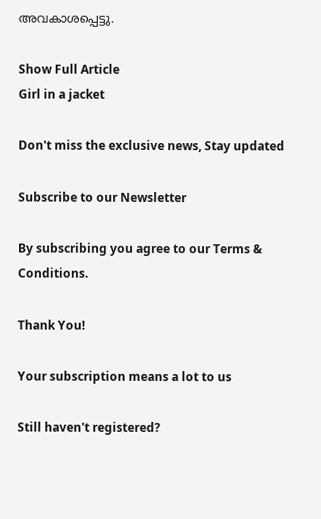അവകാശപ്പെട്ടു.

Show Full Article
Girl in a jacket

Don't miss the exclusive news, Stay updated

Subscribe to our Newsletter

By subscribing you agree to our Terms & Conditions.

Thank You!

Your subscription means a lot to us

Still haven't registered?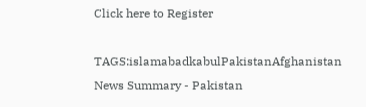Click here to Register

TAGS:islamabadkabulPakistanAfghanistan
News Summary - Pakistan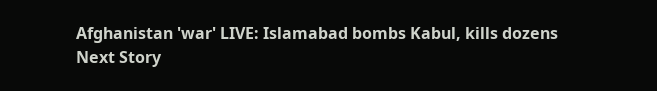Afghanistan 'war' LIVE: Islamabad bombs Kabul, kills dozens
Next Story